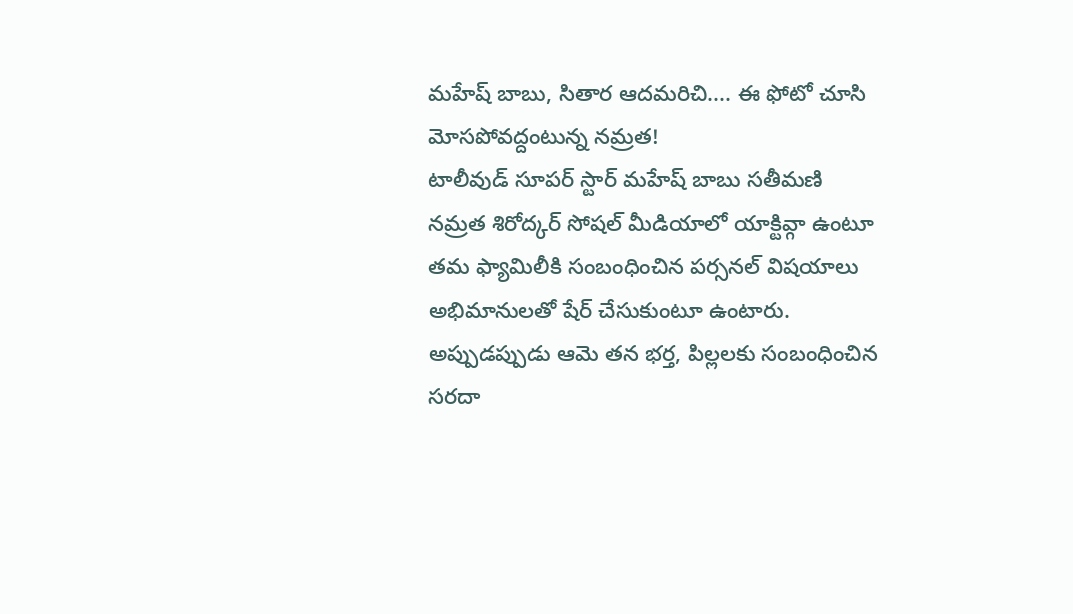మహేష్ బాబు, సితార ఆదమరిచి.... ఈ ఫోటో చూసి మోసపోవద్దంటున్న నమ్రత!
టాలీవుడ్ సూపర్ స్టార్ మహేష్ బాబు సతీమణి నమ్రత శిరోద్కర్ సోషల్ మీడియాలో యాక్టివ్గా ఉంటూ తమ ఫ్యామిలీకి సంబంధించిన పర్సనల్ విషయాలు అభిమానులతో షేర్ చేసుకుంటూ ఉంటారు. అప్పుడప్పుడు ఆమె తన భర్త, పిల్లలకు సంబంధించిన సరదా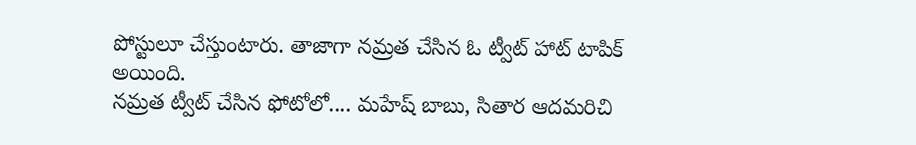పోస్టులూ చేస్తుంటారు. తాజాగా నమ్రత చేసిన ఓ ట్వీట్ హాట్ టాపిక్ అయింది.
నమ్రత ట్వీట్ చేసిన ఫోటోలో.... మహేష్ బాబు, సితార ఆదమరిచి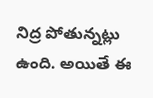నిద్ర పోతున్నట్లు ఉంది. అయితే ఈ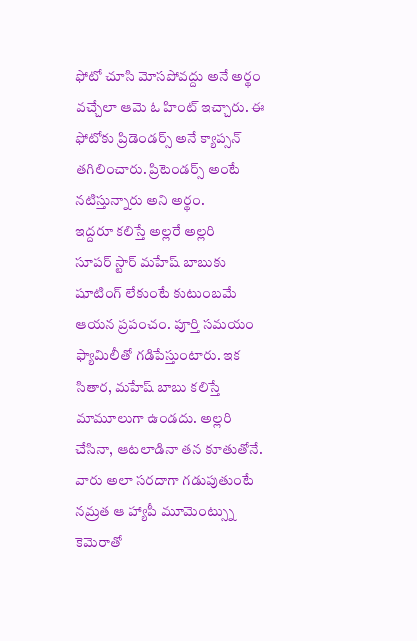ఫోటో చూసి మోసపోవద్దు అనే అర్థం వచ్చేలా ఆమె ఓ హింట్ ఇచ్చారు. ఈ ఫోటోకు ప్రిడెండర్స్ అనే క్యాప్సన్ తగిలించారు. ప్రిటెండర్స్ అంటే నటిస్తున్నారు అని అర్థం.
ఇద్దరూ కలిస్తే అల్లరే అల్లరి
సూపర్ స్టార్ మహేష్ బాబుకు షూటింగ్ లేకుంటే కుటుంబమే ఆయన ప్రపంచం. పూర్తి సమయం ఫ్యామిలీతో గడిపేస్తుంటారు. ఇక సితార, మహేష్ బాబు కలిస్తే మామూలుగా ఉండదు. అల్లరి చేసినా, ఆటలాడినా తన కూతుతోనే. వారు అలా సరదాగా గడుపుతుంటే నమ్రత ఆ హ్యాపీ మూమెంట్స్ను కెమెరాతో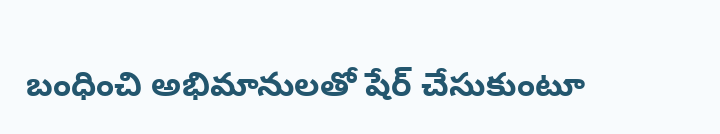బంధించి అభిమానులతో షేర్ చేసుకుంటూ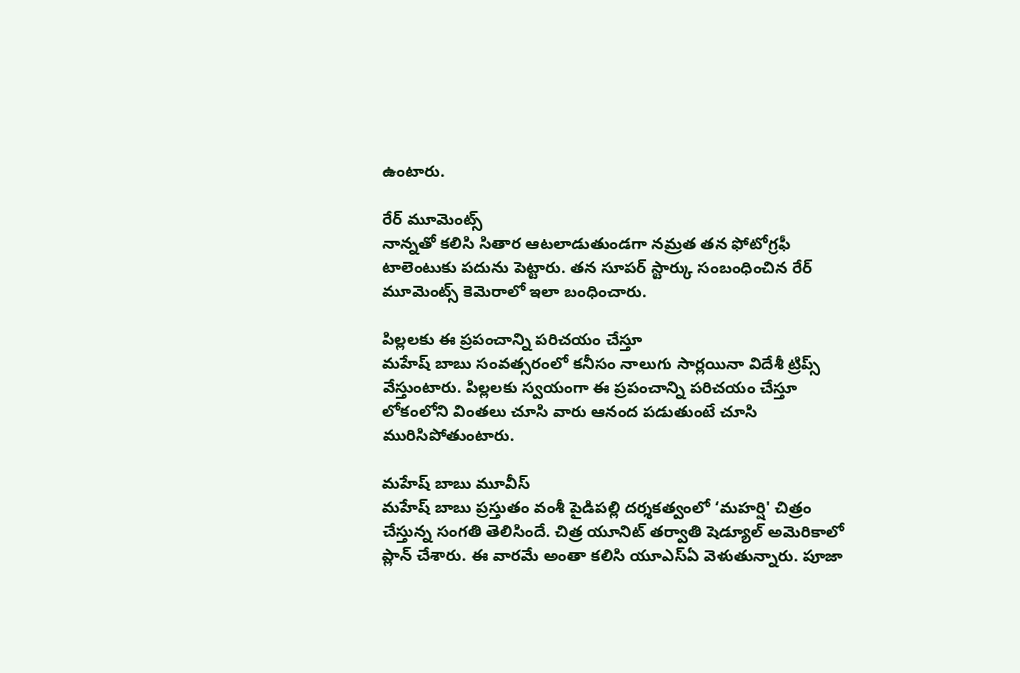ఉంటారు.

రేర్ మూమెంట్స్
నాన్నతో కలిసి సితార ఆటలాడుతుండగా నమ్రత తన ఫోటోగ్రఫీ టాలెంటుకు పదును పెట్టారు. తన సూపర్ స్టార్కు సంబంధించిన రేర్ మూమెంట్స్ కెమెరాలో ఇలా బంధించారు.

పిల్లలకు ఈ ప్రపంచాన్ని పరిచయం చేస్తూ
మహేష్ బాబు సంవత్సరంలో కనీసం నాలుగు సార్లయినా విదేశీ ట్రిప్స్ వేస్తుంటారు. పిల్లలకు స్వయంగా ఈ ప్రపంచాన్ని పరిచయం చేస్తూ లోకంలోని వింతలు చూసి వారు ఆనంద పడుతుంటే చూసి మురిసిపోతుంటారు.

మహేష్ బాబు మూవీస్
మహేష్ బాబు ప్రస్తుతం వంశీ పైడిపల్లి దర్శకత్వంలో ‘మహర్షి' చిత్రం చేస్తున్న సంగతి తెలిసిందే. చిత్ర యూనిట్ తర్వాతి షెడ్యూల్ అమెరికాలో ప్లాన్ చేశారు. ఈ వారమే అంతా కలిసి యూఎస్ఏ వెళుతున్నారు. పూజా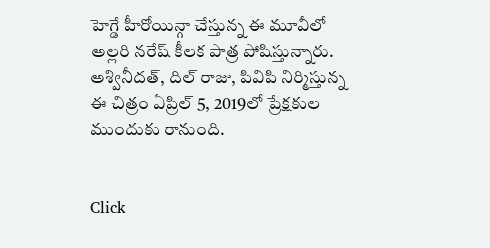హెగ్డే హీరోయిన్గా చేస్తున్న ఈ మూవీలో అల్లరి నరేష్ కీలక పాత్ర పోషిస్తున్నారు. అశ్వినీదత్, దిల్ రాజు, పివిపి నిర్మిస్తున్న ఈ చిత్రం ఏప్రిల్ 5, 2019లో ప్రేక్షకుల ముందుకు రానుంది.


Click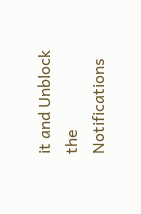it and Unblock the Notifications